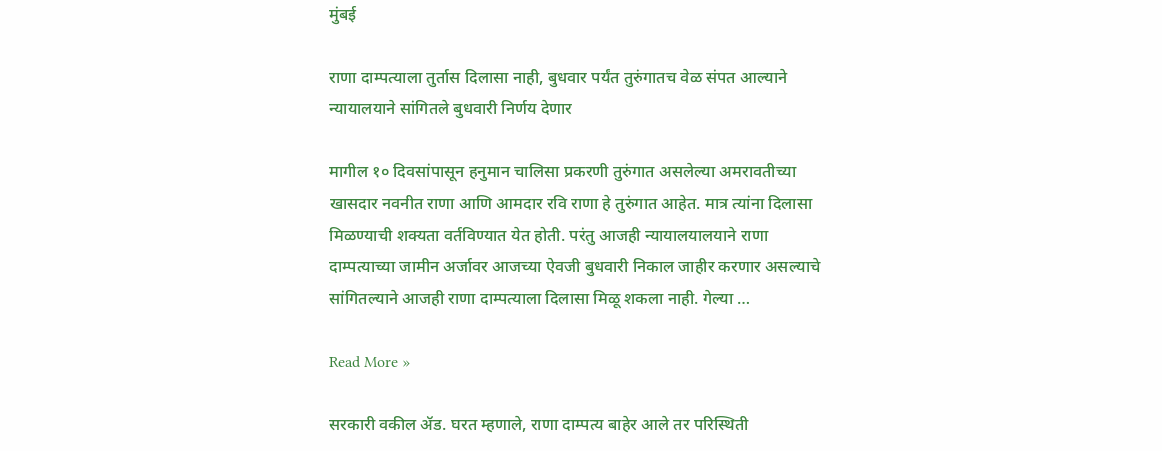मुंबई

राणा दाम्पत्याला तुर्तास दिलासा नाही, बुधवार पर्यंत तुरुंगातच वेळ संपत आल्याने न्यायालयाने सांगितले बुधवारी निर्णय देणार

मागील १० दिवसांपासून हनुमान चालिसा प्रकरणी तुरुंगात असलेल्या अमरावतीच्या खासदार नवनीत राणा आणि आमदार रवि राणा हे तुरुंगात आहेत. मात्र त्यांना दिलासा मिळण्याची शक्यता वर्तविण्यात येत होती. परंतु आजही न्यायालयालयाने राणा दाम्पत्याच्या जामीन अर्जावर आजच्या ऐवजी बुधवारी निकाल जाहीर करणार असल्याचे सांगितल्याने आजही राणा दाम्पत्याला दिलासा मिळू शकला नाही. गेल्या …

Read More »

सरकारी वकील ॲड. घरत म्हणाले, राणा दाम्पत्य बाहेर आले तर परिस्थिती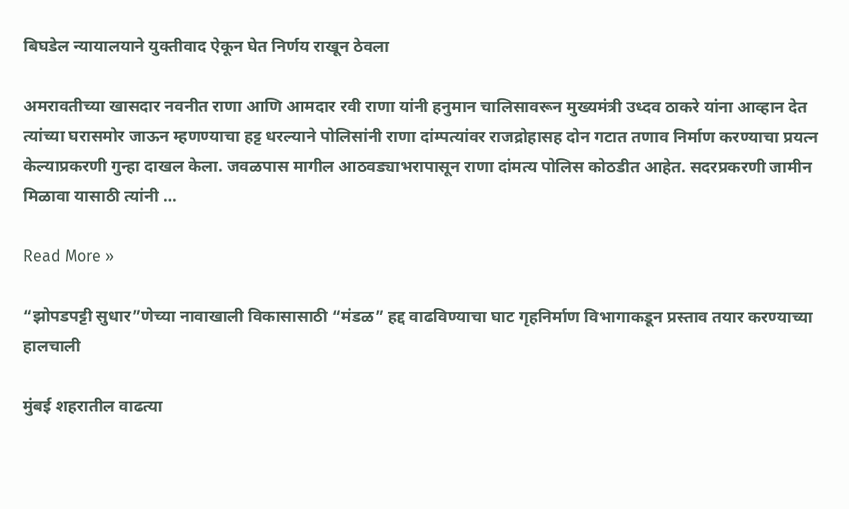बिघडेल न्यायालयाने युक्तीवाद ऐकून घेत निर्णय राखून ठेवला

अमरावतीच्या खासदार नवनीत राणा आणि आमदार रवी राणा यांनी हनुमान चालिसावरून मुख्यमंत्री उध्दव ठाकरे यांना आव्हान देत त्यांच्या घरासमोर जाऊन म्हणण्याचा हट्ट धरल्याने पोलिसांनी राणा दांम्पत्यांवर राजद्रोहासह दोन गटात तणाव निर्माण करण्याचा प्रयत्न केल्याप्रकरणी गुन्हा दाखल केला. जवळपास मागील आठवड्याभरापासून राणा दांमत्य पोलिस कोठडीत आहेत. सदरप्रकरणी जामीन मिळावा यासाठी त्यांनी …

Read More »

“झोपडपट्टी सुधार”णेच्या नावाखाली विकासासाठी “मंडळ” हद्द वाढविण्याचा घाट गृहनिर्माण विभागाकडून प्रस्ताव तयार करण्याच्या हालचाली

मुंबई शहरातील वाढत्या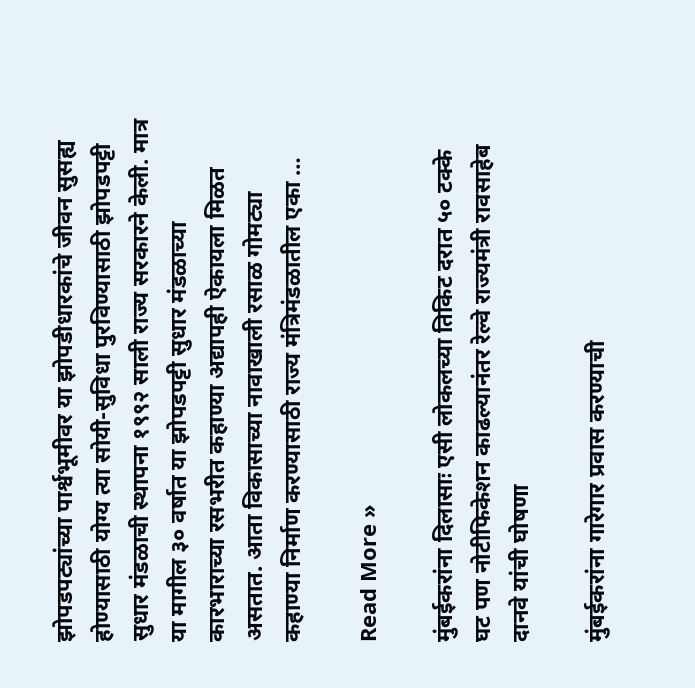झोपडपट्यांच्या पार्श्वभूमीवर या झोपडीधारकांचे जीवन सुसह्य होण्यासाठी योग्य त्या सोयी-सुविधा पुरविण्यासाठी झोपडपट्टी सुधार मंडळाची स्थापना १९९२ साली राज्य सरकारने केली. मात्र या मागील ३० वर्षात या झोपडपट्टी सुधार मंडळाच्या कारभाराच्या रसभरीत कहाण्या अद्यापही ऐकायला मिळत असतात. आता विकासाच्या नावाखाली रसाळ गोमट्या कहाण्या निर्माण करण्यासाठी राज्य मंत्रिमंडळातील एका …

Read More »

मुंबईकरांना दिलासाः एसी लोकलच्या तिकिट दरात ५० टक्के घट पण नोटीफिकेशन काढल्यानंतर रेल्वे राज्यमंत्री रावसाहेब दानवे यांची घोषणा

मुंबईकरांना गारेगार प्रवास करण्याची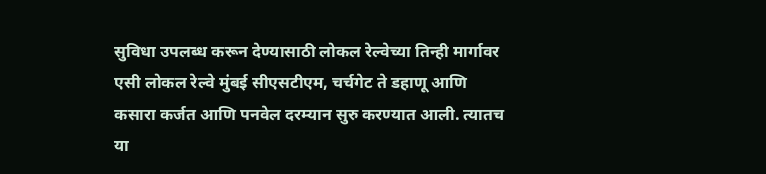सुविधा उपलब्ध करून देण्यासाठी लोकल रेल्वेच्या तिन्ही मार्गावर एसी लोकल रेल्वे मुंबई सीएसटीएम, चर्चगेट ते डहाणू आणि कसारा कर्जत आणि पनवेल दरम्यान सुरु करण्यात आली. त्यातच या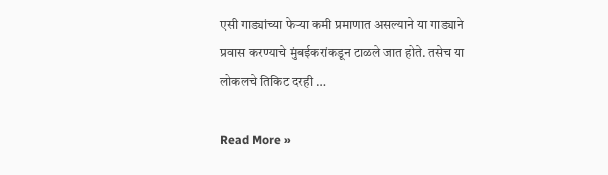एसी गाड्यांच्या फेऱ्या कमी प्रमाणात असल्याने या गाड्याने प्रवास करण्याचे मुंबईकरांकडून टाळले जात होते. तसेच या लोकलचे तिकिट दरही …

Read More »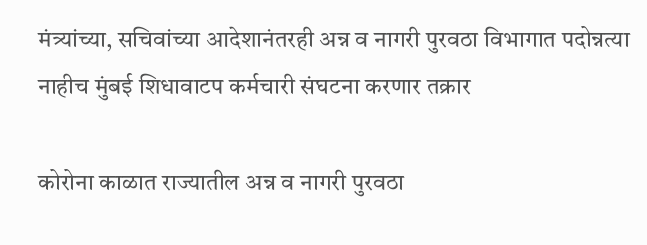मंत्र्यांच्या, सचिवांच्या आदेशानंतरही अन्न व नागरी पुरवठा विभागात पदोन्नत्या नाहीच मुंबई शिधावाटप कर्मचारी संघटना करणार तक्रार

कोरोना काळात राज्यातील अन्न व नागरी पुरवठा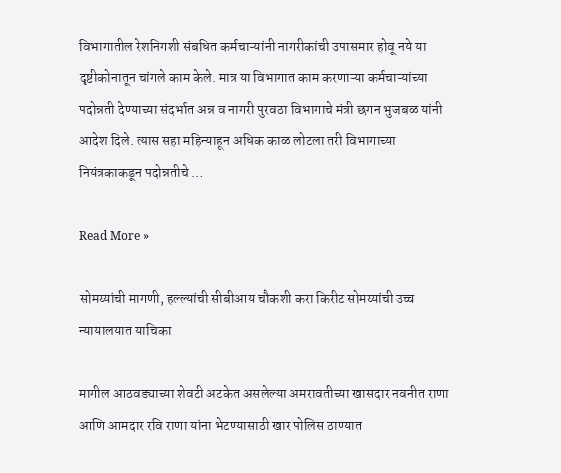विभागातील रेशनिगशी संबधित कर्मचाऱ्यांनी नागरीकांची उपासमार होवू नये या दृष्टीकोनातून चांगले काम केले. मात्र या विभागात काम करणाऱ्या कर्मचाऱ्यांच्या पदोन्नती देण्याच्या संदर्भात अन्न व नागरी पुरवठा विभागाचे मंत्री छगन भुजबळ यांनी आदेश दिले. त्यास सहा महिन्याहून अधिक काळ लोटला तरी विभागाच्या नियंत्रकाकडून पदोन्नतीचे …

Read More »

सोमय्यांची मागणी, हल्ल्यांची सीबीआय चौकशी करा किरीट सोमय्यांची उच्च न्यायालयात याचिका

मागील आठवड्याच्या शेवटी अटकेत असलेल्या अमरावतीच्या खासदार नवनीत राणा आणि आमदार रवि राणा यांना भेटण्यासाठी खार पोलिस ठाण्यात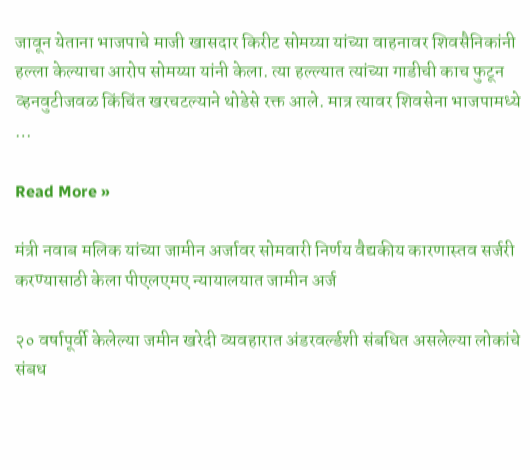जावून येताना भाजपाचे माजी खासदार किरीट सोमय्या यांच्या वाहनावर शिवसैनिकांनी हल्ला केल्याचा आरोप सोमय्या यांनी केला. त्या हल्ल्यात त्यांच्या गाडीची काच फुटून व्हनवुटीजवळ किंचिंत खरचटल्याने थोडेसे रक्त आले. मात्र त्यावर शिवसेना भाजपामध्ये …

Read More »

मंत्री नवाब मलिक यांच्या जामीन अर्जावर सोमवारी निर्णय वैद्यकीय कारणास्तव सर्जरी करण्यासाठी केला पीएलएमए न्यायालयात जामीन अर्ज

२० वर्षापूर्वी केलेल्या जमीन खरेदी व्यवहारात अंडरवर्ल्डशी संबधित असलेल्या लोकांचे संबध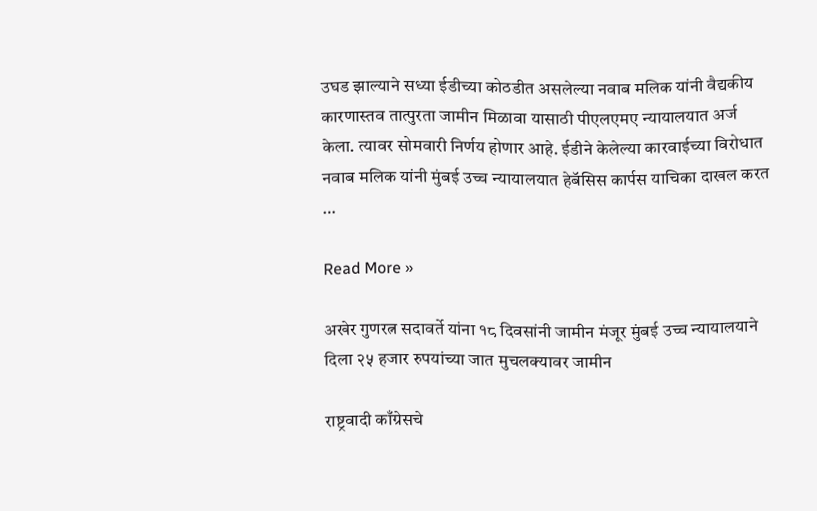उघड झाल्याने सध्या ईडीच्या कोठडीत असलेल्या नवाब मलिक यांनी वैद्यकीय कारणास्तव तात्पुरता जामीन मिळावा यासाठी पीएलएमए न्यायालयात अर्ज केला. त्यावर सोमवारी निर्णय होणार आहे. ईडीने केलेल्या कारवाईच्या विरोधात नवाब मलिक यांनी मुंबई उच्च न्यायालयात हेबॅसिस कार्पस याचिका दाखल करत …

Read More »

अखेर गुणरत्न सदावर्ते यांना १८ दिवसांनी जामीन मंजूर मुंबई उच्च न्यायालयाने दिला २५ हजार रुपयांच्या जात मुचलक्यावर जामीन

राष्ट्रवादी काँग्रेसचे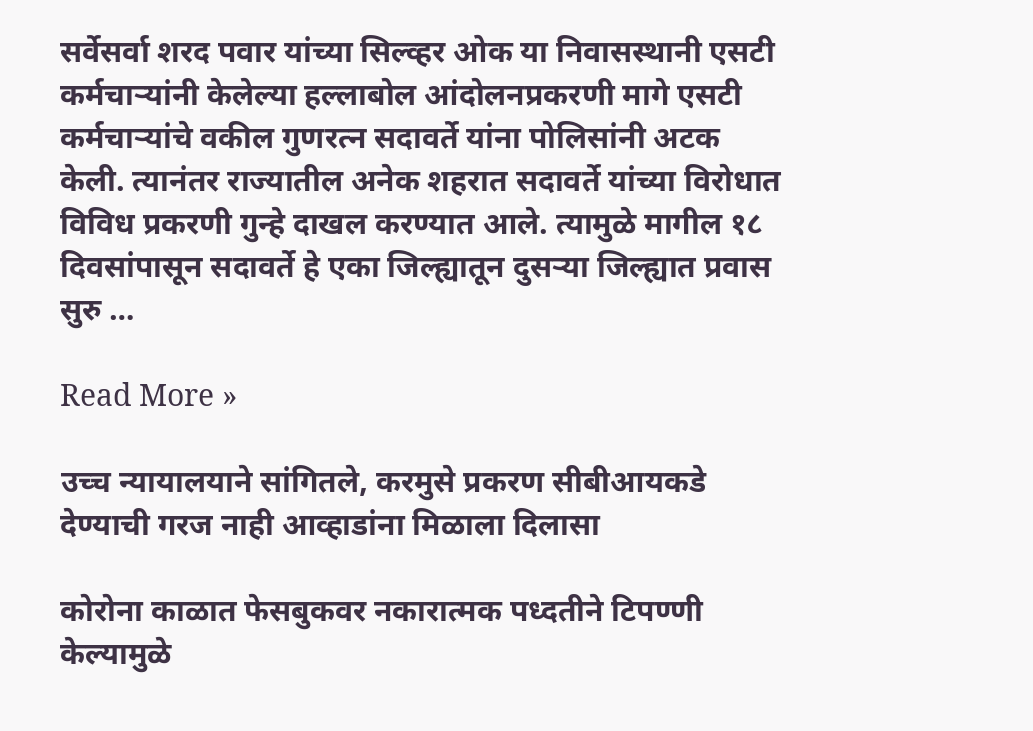सर्वेसर्वा शरद पवार यांच्या सिल्व्हर ओक या निवासस्थानी एसटी कर्मचाऱ्यांनी केलेल्या हल्लाबोल आंदोलनप्रकरणी मागे एसटी कर्मचाऱ्यांचे वकील गुणरत्न सदावर्ते यांना पोलिसांनी अटक केली. त्यानंतर राज्यातील अनेक शहरात सदावर्ते यांच्या विरोधात विविध प्रकरणी गुन्हे दाखल करण्यात आले. त्यामुळे मागील १८ दिवसांपासून सदावर्ते हे एका जिल्ह्यातून दुसऱ्या जिल्ह्यात प्रवास सुरु …

Read More »

उच्च न्यायालयाने सांगितले, करमुसे प्रकरण सीबीआयकडे देण्याची गरज नाही आव्हाडांना मिळाला दिलासा

कोरोना काळात फेसबुकवर नकारात्मक पध्दतीने टिपण्णी केल्यामुळे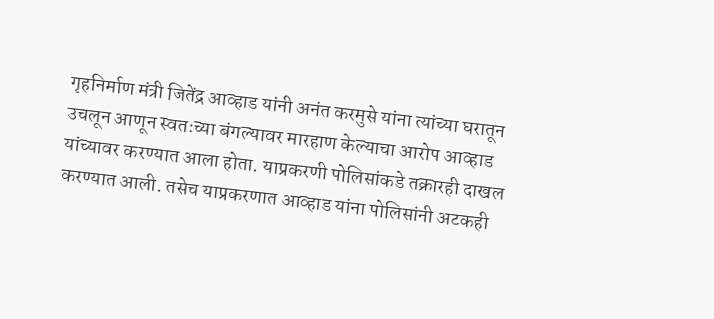गृहनिर्माण मंत्री जितेंद्र आव्हाड यांनी अनंत करमुसे यांना त्यांच्या घरातून उचलून आणून स्वतःच्या बंगल्यावर मारहाण केल्याचा आरोप आव्हाड यांच्यावर करण्यात आला होता. याप्रकरणी पोलिसांकडे तक्रारही दाखल करण्यात आली. तसेच याप्रकरणात आव्हाड यांना पोलिसांनी अटकही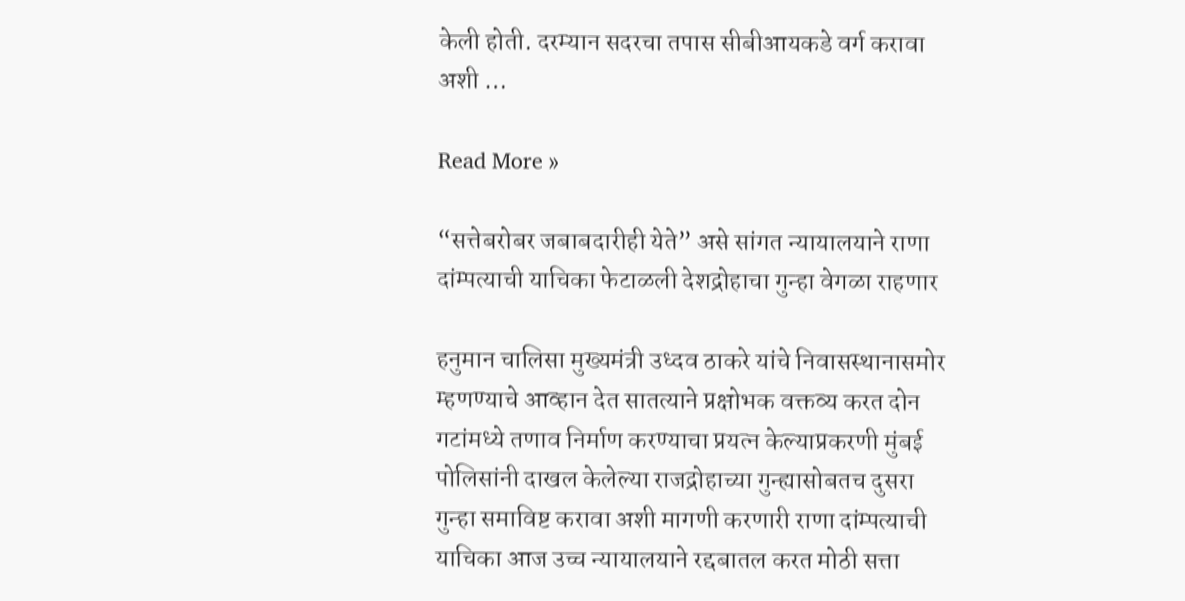केली होती. दरम्यान सदरचा तपास सीबीआयकडे वर्ग करावा अशी …

Read More »

“सत्तेबरोबर जबाबदारीही येते” असे सांगत न्यायालयाने राणा दांम्पत्याची याचिका फेटाळली देशद्रोहाचा गुन्हा वेगळा राहणार

हनुमान चालिसा मुख्यमंत्री उध्दव ठाकरे यांचे निवासस्थानासमोर म्हणण्याचे आव्हान देत सातत्याने प्रक्षोभक वक्तव्य करत दोन गटांमध्ये तणाव निर्माण करण्याचा प्रयत्न केल्याप्रकरणी मुंबई पोलिसांनी दाखल केलेल्या राजद्रोहाच्या गुन्ह्यासोबतच दुसरा गुन्हा समाविष्ट करावा अशी मागणी करणारी राणा दांम्पत्याची याचिका आज उच्च न्यायालयाने रद्दबातल करत मोठी सत्ता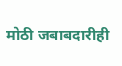मोठी जबाबदारीही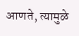आणते, त्यामुळे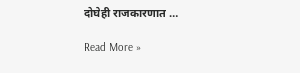दोघेही राजकारणात …

Read More »